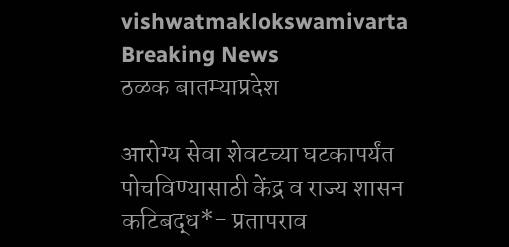vishwatmaklokswamivarta
Breaking News
ठळक बातम्याप्रदेश

आरोग्य सेवा शेवटच्या घटकापर्यंत पोचविण्यासाठी केंद्र व राज्य शासन कटिबद्ध*- प्रतापराव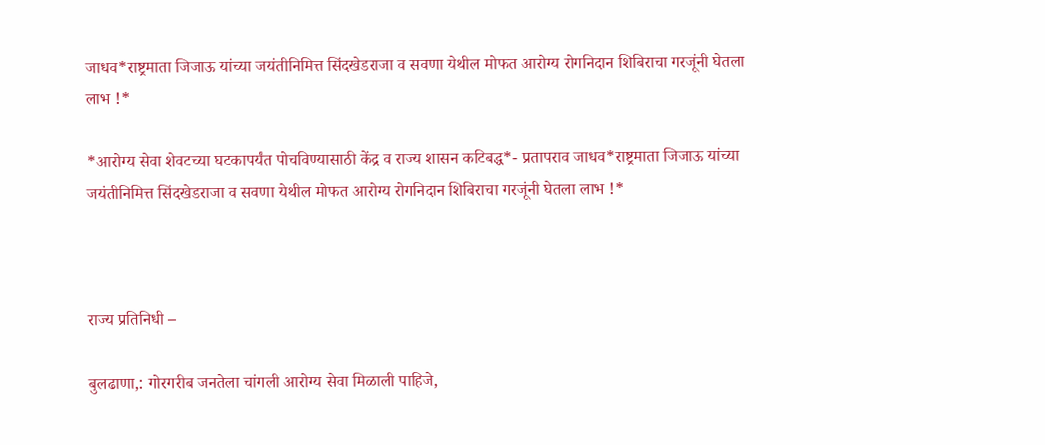जाधव*राष्ट्रमाता जिजाऊ यांच्या जयंतीनिमित्त सिंदखेडराजा व सवणा येथील मोफत आरोग्य रोगनिदान शिबिराचा गरजूंनी घेतला लाभ !*

*आरोग्य सेवा शेवटच्या घटकापर्यंत पोचविण्यासाठी केंद्र व राज्य शासन कटिबद्ध*- प्रतापराव जाधव*राष्ट्रमाता जिजाऊ यांच्या जयंतीनिमित्त सिंदखेडराजा व सवणा येथील मोफत आरोग्य रोगनिदान शिबिराचा गरजूंनी घेतला लाभ !*



राज्य प्रतिनिधी –

बुलढाणा,: गोरगरीब जनतेला चांगली आरोग्य सेवा मिळाली पाहिजे,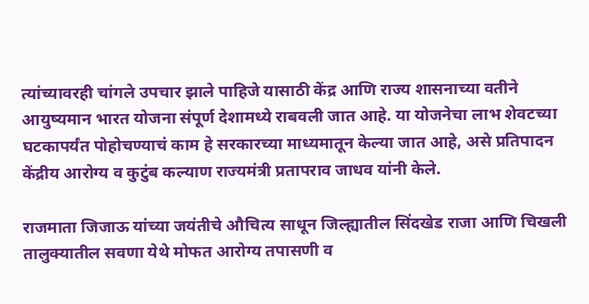त्यांच्यावरही चांगले उपचार झाले पाहिजे यासाठी केंद्र आणि राज्य शासनाच्या वतीने आयुष्यमान भारत योजना संपूर्ण देशामध्ये राबवली जात आहे. या योजनेचा लाभ शेवटच्या घटकापर्यंत पोहोचण्याचं काम हे सरकारच्या माध्यमातून केल्या जात आहे, असे प्रतिपादन केंद्रीय आरोग्य व कुटुंब कल्याण राज्यमंत्री प्रतापराव जाधव यांनी केले.

राजमाता जिजाऊ यांच्या जयंतीचे औचित्य साधून जिल्ह्यातील सिंदखेड राजा आणि चिखली तालुक्यातील सवणा येथे मोफत आरोग्य तपासणी व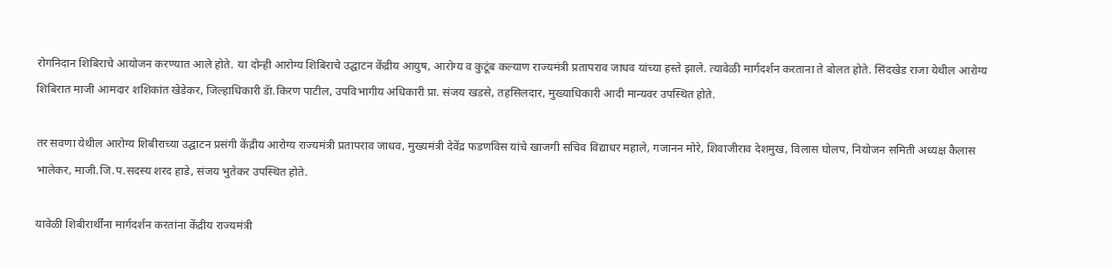रोगनिदान शिबिराचे आयोजन करण्यात आले होते. या दोन्ही आरोग्य शिबिराचे उद्घाटन केंद्रीय आयुष, आरोग्य व कुटूंब कल्याण राज्यमंत्री प्रतापराव जाधव यांच्या हस्ते झाले. त्यावेळी मार्गदर्शन करताना ते बोलत होते. सिंदखेड राजा येथील आरोग्य शिबिरात माजी आमदार शशिकांत खेडेकर, जिल्हाधिकारी डॅा.किरण पाटील, उपविभागीय अधिकारी प्रा. संजय खडसे, तहसिलदार, मुख्याधिकारी आदी मान्यवर उपस्थित होते.

तर सवणा येथील आरोग्य शिबीराच्या उद्घाटन प्रसंगी केंद्रीय आरोग्य राज्यमंत्री प्रतापराव जाधव, मुख्यमंत्री देवेंद्र फडणविस यांचे खाजगी सचिव विद्याधर महाले, गजानन मोरे, शिवाजीराव देशमुख, विलास घोलप, नियोजन समिती अध्यक्ष कैलास भालेकर, माजी.जि.प.सदस्य शरद हाडे, संजय भुतेकर उपस्थित होते.

यावेळी शिबीरार्थींना मार्गदर्शन करतांना केंद्रीय राज्यमंत्री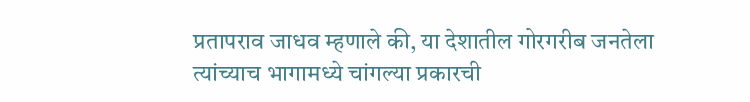प्रतापराव जाधव म्हणाले की, या देशातील गोरगरीब जनतेला त्यांच्याच भागामध्ये चांगल्या प्रकारची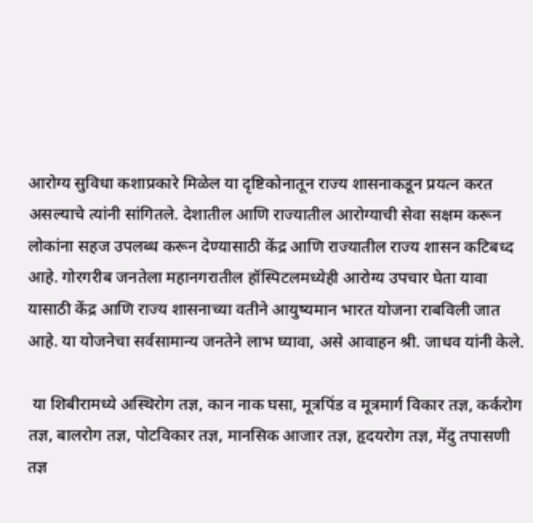आरोग्य सुविधा कशाप्रकारे मिळेल या दृष्टिकोनातून राज्य शासनाकडून प्रयत्न करत असल्याचे त्यांनी सांगितले. देशातील आणि राज्यातील आरोग्याची सेवा सक्षम करून लोकांना सहज उपलब्ध करून देण्यासाठी केंद्र आणि राज्यातील राज्य शासन कटिबध्द आहे. गोरगरीब जनतेला महानगरातील हॉस्पिटलमध्येही आरोग्य उपचार घेता यावा यासाठी केंद्र आणि राज्य शासनाच्या वतीने आयुष्यमान भारत योजना राबविली जात आहे. या योजनेचा सर्वसामान्य जनतेने लाभ घ्यावा, असे आवाहन श्री. जाधव यांनी केले.

 या शिबीरामध्ये अस्थिरोग तज्ञ, कान नाक घसा, मूत्रपिंड व मूत्रमार्ग विकार तज्ञ, कर्करोग तज्ञ, बालरोग तज्ञ, पोटविकार तज्ञ, मानसिक आजार तज्ञ, हृदयरोग तज्ञ, मेंदु तपासणी तज्ञ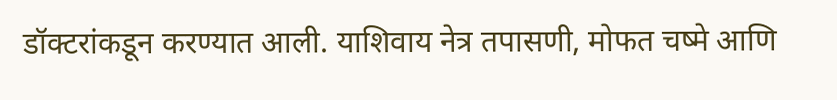डॉक्टरांकडून करण्यात आली. याशिवाय नेत्र तपासणी, मोफत चष्मे आणि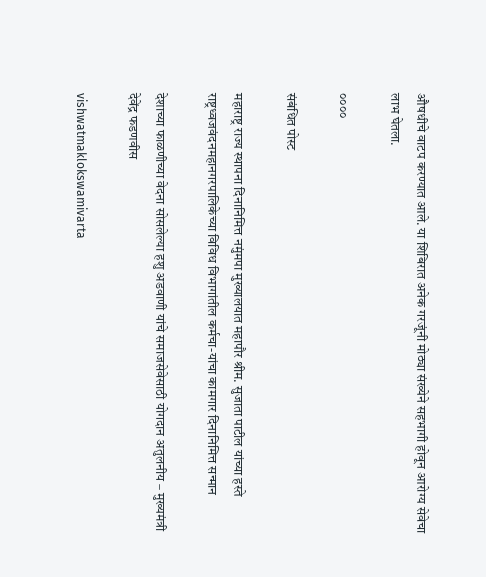औषधीचे वाटप करण्यात आले. या शिबिरात अनेक गरजूंनी मोठ्या संख्येने सहभागी होवून आरोग्य सेवेचा लाभ घेतला.

००००

संबंधित पोस्ट

महाराष्ट्र राज्य स्थापना दिनानिमित्त नमुंमपा मुख्यालयात महापौर श्रीम. सुजाता पाटील यांच्या हस्ते राष्ट्रध्वजवंदनमहानगरपालिकेच्या विविध विभागांतील कर्मचा-यांचा कामगार दिनानिमित्त सन्मान

देशाच्या फाळणीच्या वेदना सोसलेल्या हशु अडवाणी यांचे समाजसेवेसाठी योगदान अतुलनीय – मुख्यमंत्री देवेंद्र फडणवीस

vishwatmaklokswamivarta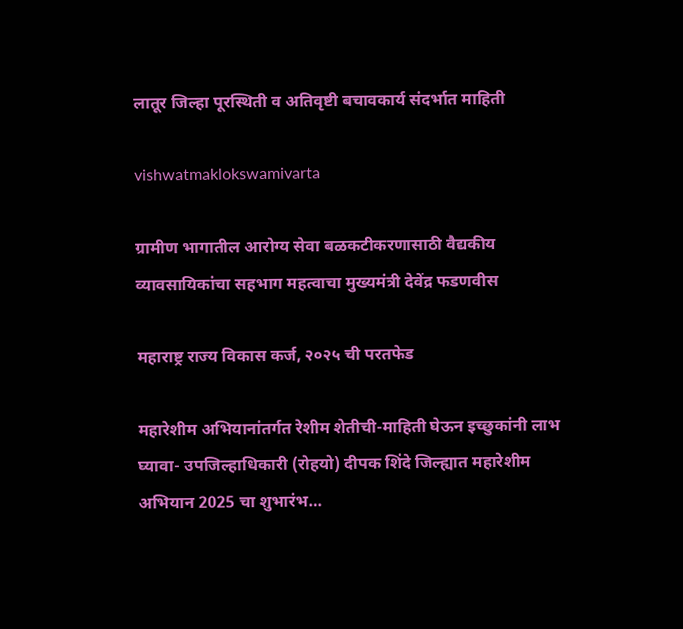लातूर जिल्हा पूरस्थिती व अतिवृष्टी बचावकार्य संदर्भात माहिती

vishwatmaklokswamivarta

ग्रामीण भागातील आरोग्य सेवा बळकटीकरणासाठी वैद्यकीय व्यावसायिकांचा सहभाग महत्वाचा मुख्यमंत्री देवेंद्र फडणवीस

महाराष्ट्र राज्य विकास कर्ज, २०२५ ची परतफेड

महारेशीम अभियानांतर्गत रेशीम शेतीची-माहिती घेऊन इच्छुकांनी लाभ घ्यावा- उपजिल्हाधिकारी (रोहयो) दीपक शिंदे जिल्ह्यात महारेशीम अभियान 2025 चा शुभारंभ…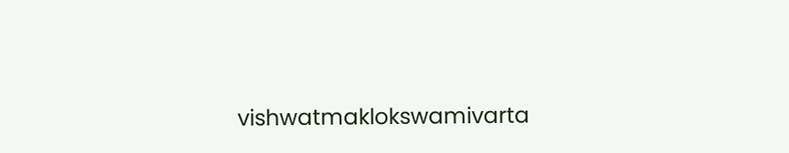vishwatmaklokswamivarta